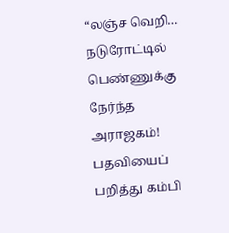“லஞ்ச வெறி… நடுரோட்டில் பெண்ணுக்கு நேர்ந்த அராஜகம்! பதவியைப் பறித்து கம்பி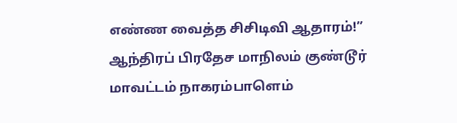எண்ண வைத்த சிசிடிவி ஆதாரம்!”
ஆந்திரப் பிரதேச மாநிலம் குண்டூர் மாவட்டம் நாகரம்பாளெம்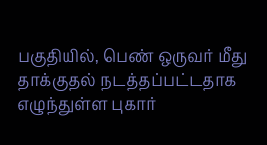பகுதியில், பெண் ஒருவர் மீது தாக்குதல் நடத்தப்பட்டதாக எழுந்துள்ள புகார்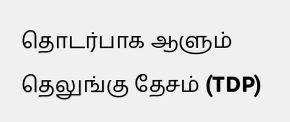தொடர்பாக ஆளும் தெலுங்கு தேசம் (TDP)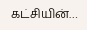கட்சியின்…